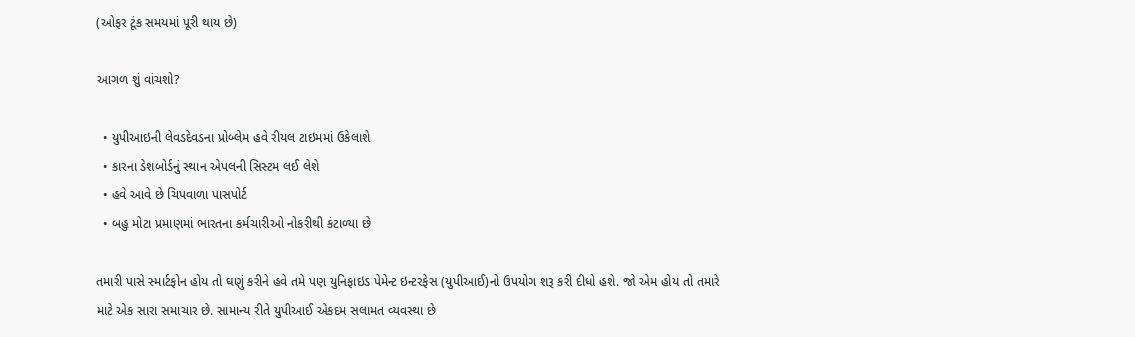(ઓફર ટૂંક સમયમાં પૂરી થાય છે)

આગળ શું વાંચશો?

  • યુપીઆઇની લેવડદેવડના પ્રોબ્લેમ હવે રીયલ ટાઇમમાં ઉકેલાશે
  • કારના ડેશબોર્ડનું સ્થાન એપલની સિસ્ટમ લઈ લેશે
  • હવે આવે છે ચિપવાળા પાસપોર્ટ
  • બહુ મોટા પ્રમાણમાં ભારતના કર્મચારીઓ નોકરીથી કંટાળ્યા છે

તમારી પાસે સ્માર્ટફોન હોય તો ઘણું કરીને હવે તમે પણ યુનિફાઇડ પેમેન્ટ ઇન્ટરફેસ (યુપીઆઈ)નો ઉપયોગ શરૂ કરી દીધો હશે. જો એમ હોય તો તમારે માટે એક સારા સમાચાર છે. સામાન્ય રીતે યુપીઆઈ એકદમ સલામત વ્યવસ્થા છે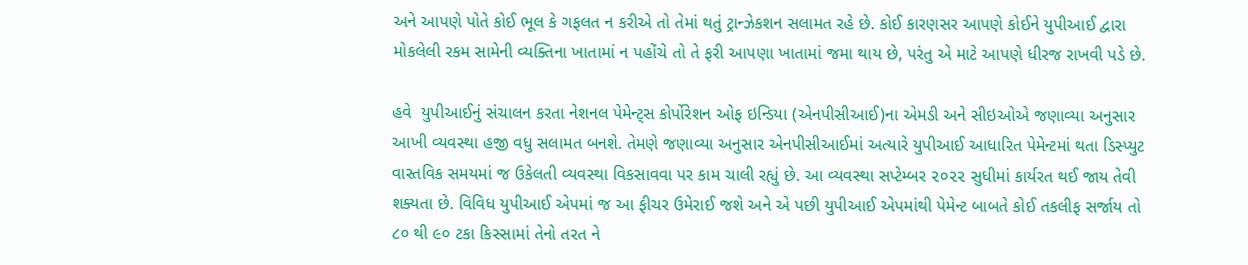અને આપણે પોતે કોઈ ભૂલ કે ગફલત ન કરીએ તો તેમાં થતું ટ્રાન્ઝેકશન સલામત રહે છે. કોઈ કારણસર આપણે કોઈને યુપીઆઈ દ્વારા મોકલેલી રકમ સામેની વ્યક્તિના ખાતામાં ન પહોંચે તો તે ફરી આપણા ખાતામાં જમા થાય છે, પરંતુ એ માટે આપણે ધીરજ રાખવી પડે છે.

હવે  યુપીઆઈનું સંચાલન કરતા નેશનલ પેમેન્ટ્સ કોર્પોરેશન ઓફ ઇન્ડિયા (એનપીસીઆઈ)ના એમડી અને સીઇઓએ જણાવ્યા અનુસાર આખી વ્યવસ્થા હજી વધુ સલામત બનશે. તેમણે જણાવ્યા અનુસાર એનપીસીઆઈમાં અત્યારે યુપીઆઈ આધારિત પેમેન્ટમાં થતા ડિસ્પ્યુટ વાસ્તવિક સમયમાં જ ઉકેલતી વ્યવસ્થા વિકસાવવા પર કામ ચાલી રહ્યું છે. આ વ્યવસ્થા સપ્ટેમ્બર ૨૦૨૨ સુધીમાં કાર્યરત થઈ જાય તેવી શક્યતા છે. વિવિધ યુપીઆઈ એપમાં જ આ ફીચર ઉમેરાઈ જશે અને એ પછી યુપીઆઈ એપમાંથી પેમેન્ટ બાબતે કોઈ તકલીફ સર્જાય તો ૮૦ થી ૯૦ ટકા કિસ્સામાં તેનો તરત ને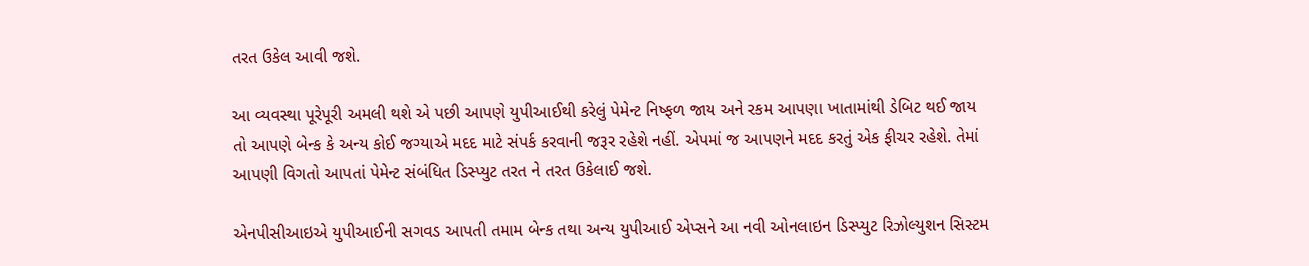તરત ઉકેલ આવી જશે.

આ વ્યવસ્થા પૂરેપૂરી અમલી થશે એ પછી આપણે યુપીઆઈથી કરેલું પેમેન્ટ નિષ્ફળ જાય અને રકમ આપણા ખાતામાંથી ડેબિટ થઈ જાય તો આપણે બેન્ક કે અન્ય કોઈ જગ્યાએ મદદ માટે સંપર્ક કરવાની જરૂર રહેશે નહીં. એપમાં જ આપણને મદદ કરતું એક ફીચર રહેશે. તેમાં આપણી વિગતો આપતાં પેમેન્ટ સંબંધિત ડિસ્પ્યુટ તરત ને તરત ઉકેલાઈ જશે.

એનપીસીઆઇએ યુપીઆઈની સગવડ આપતી તમામ બેન્ક તથા અન્ય યુપીઆઈ એપ્સને આ નવી ઓનલાઇન ડિસ્પ્યુટ રિઝોલ્યુશન સિસ્ટમ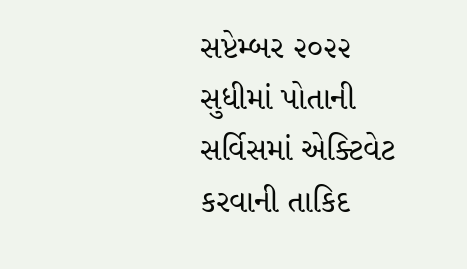સપ્ટેમ્બર ૨૦૨૨ સુધીમાં પોતાની સર્વિસમાં એક્ટિવેટ કરવાની તાકિદ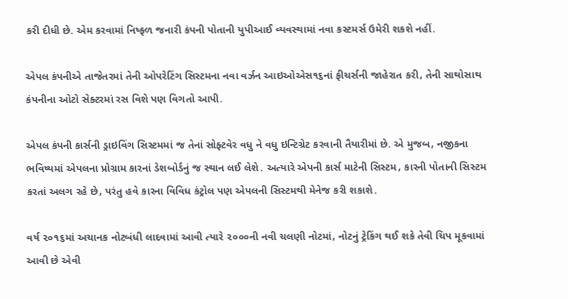કરી દીધી છે. એમ કરવામાં નિષ્ફળ જનારી કંપની પોતાની યુપીઆઈ વ્યવસ્થામાં નવા કસ્ટમર્સ ઉમેરી શકશે નહીં.

એપલ કંપનીએ તાજેતરમાં તેની ઓપરેટિંગ સિસ્ટમના નવા વર્ઝન આઇઓએસ૧૬નાં ફીચર્સની જાહેરાત કરી, તેની સાથોસાથ કંપનીના ઓટો સેક્ટરમાં રસ વિશે પણ વિગતો આપી.

એપલ કંપની કાર્સની ડ્રાઇવિંગ સિસ્ટમમાં જ તેનાં સોફ્ટવેર વધુ ને વધુ ઇન્ટિગ્રેટ કરવાની તૈયારીમાં છે. એ મુજબ, નજીકના ભવિષ્યમાં એપલના પ્રોગ્રામ કારનાં ડેશબોર્ડનું જ સ્થાન લઈ લેશે. અત્યારે એપની કાર્સ માટેની સિસ્ટમ, કારની પોતાની સિસ્ટમ કરતાં અલગ રહે છે, પરંતુ હવે કારના વિવિધ કંટ્રોલ પણ એપલની સિસ્ટમથી મેનેજ કરી શકાશે.

વર્ષ ૨૦૧૬માં અચાનક નોટબંધી લાદવામાં આવી ત્યારે ૨૦૦૦ની નવી ચલણી નોટમાં, નોટનું ટ્રેકિંગ થઈ શકે તેવી ચિપ મૂકવામાં આવી છે એવી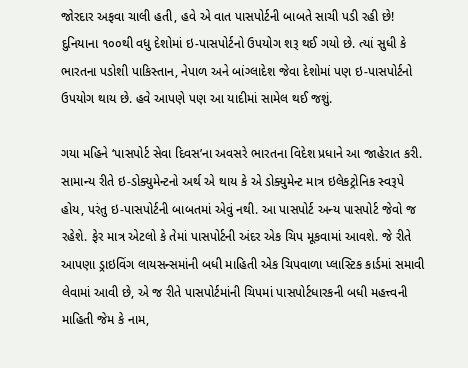જોરદાર અફવા ચાલી હતી, હવે એ વાત પાસપોર્ટની બાબતે સાચી પડી રહી છે! દુનિયાના ૧૦૦થી વધુ દેશોમાં ઇ-પાસપોર્ટનો ઉપયોગ શરૂ થઈ ગયો છે. ત્યાં સુધી કે ભારતના પડોશી પાકિસ્તાન, નેપાળ અને બાંગ્લાદેશ જેવા દેશોમાં પણ ઇ-પાસપોર્ટનો ઉપયોગ થાય છે. હવે આપણે પણ આ યાદીમાં સામેલ થઈ જશું.

ગયા મહિને ‘પાસપોર્ટ સેવા દિવસ’ના અવસરે ભારતના વિદેશ પ્રધાને આ જાહેરાત કરી. સામાન્ય રીતે ઇ-ડોક્યુમેન્ટનો અર્થ એ થાય કે એ ડોક્યુમેન્ટ માત્ર ઇલેકટ્રોનિક સ્વરૂપે હોય, પરંતુ ઇ-પાસપોર્ટની બાબતમાં એવું નથી. આ પાસપોર્ટ અન્ય પાસપોર્ટ જેવો જ રહેશે. ફેર માત્ર એટલો કે તેમાં પાસપોર્ટની અંદર એક ચિપ મૂકવામાં આવશે. જે રીતે આપણા ડ્રાઇવિંગ લાયસન્સમાંની બધી માહિતી એક ચિપવાળા પ્લાસ્ટિક કાર્ડમાં સમાવી લેવામાં આવી છે, એ જ રીતે પાસપોર્ટમાંની ચિપમાં પાસપોર્ટધારકની બધી મહત્ત્વની માહિતી જેમ કે નામ,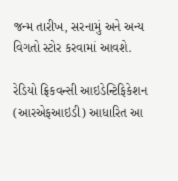જન્મ તારીખ, સરનામું અને અન્ય વિગતો સ્ટોર કરવામાં આવશે.

રેડિયો ફ્રિકવન્સી આઇડેન્ટિફિકેશન (આરએફઆઇડી) આધારિત આ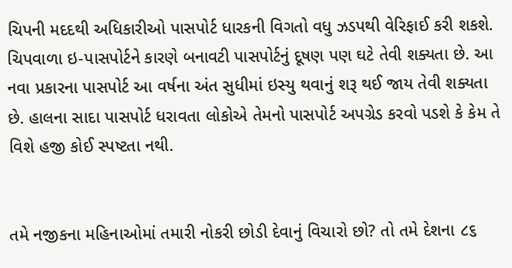ચિપની મદદથી અધિકારીઓ પાસપોર્ટ ધારકની વિગતો વધુ ઝડપથી વેરિફાઈ કરી શકશે. ચિપવાળા ઇ-પાસપોર્ટને કારણે બનાવટી પાસપોર્ટનું દૂષણ પણ ઘટે તેવી શક્યતા છે. આ નવા પ્રકારના પાસપોર્ટ આ વર્ષના અંત સુધીમાં ઇસ્યુ થવાનું શરૂ થઈ જાય તેવી શક્યતા છે. હાલના સાદા પાસપોર્ટ ધરાવતા લોકોએ તેમનો પાસપોર્ટ અપગ્રેડ કરવો પડશે કે કેમ તે વિશે હજી કોઈ સ્પષ્ટતા નથી.


તમે નજીકના મહિનાઓમાં તમારી નોકરી છોડી દેવાનું વિચારો છો? તો તમે દેશના ૮૬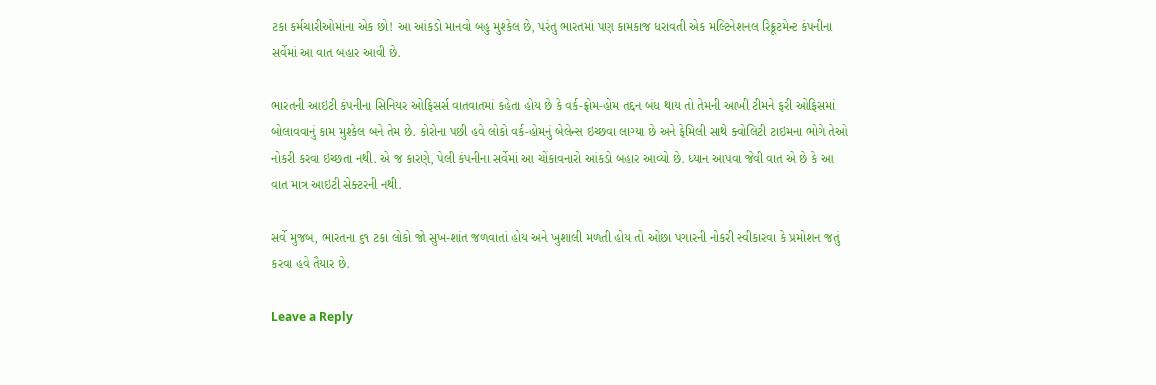ટકા કર્મચારીઓમાંના એક છો! આ આંકડો માનવો બહુ મુશ્કેલ છે, પરંતુ ભારતમાં પણ કામકાજ ધરાવતી એક મલ્ટિનેશનલ રિક્રૂટમેન્ટ કંપનીના સર્વેમાં આ વાત બહાર આવી છે.

ભારતની આઇટી કંપનીના સિનિયર ઓફિસર્સ વાતવાતમાં કહેતા હોય છે કે વર્ક-ફ્રોમ-હોમ તદ્દન બંધ થાય તો તેમની આખી ટીમને ફરી ઓફિસમાં બોલાવવાનું કામ મુશ્કેલ બને તેમ છે. કોરોના પછી હવે લોકો વર્ક-હોમનું બેલેન્સ ઇચ્છવા લાગ્યા છે અને ફેમિલી સાથે ક્વોલિટી ટાઇમના ભોગે તેઓ નોકરી કરવા ઇચ્છતા નથી. એ જ કારણે, પેલી કંપનીના સર્વેમાં આ ચોંકાવનારો આંકડો બહાર આવ્યો છે. ધ્યાન આપવા જેવી વાત એ છે કે આ વાત માત્ર આઇટી સેક્ટરની નથી.

સર્વે મુજબ, ભારતના ૬૧ ટકા લોકો જો સુખ-શાંત જળવાતાં હોય અને ખુશાલી મળતી હોય તો ઓછા પગારની નોકરી સ્વીકારવા કે પ્રમોશન જતું કરવા હવે તૈયાર છે.

Leave a Reply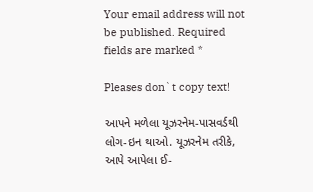Your email address will not be published. Required fields are marked *

Pleases don`t copy text!

આપને મળેલા યૂઝરનેમ-પાસવર્ડથી લોગ-ઇન થાઓ. યૂઝરનેમ તરીકે, આપે આપેલા ઈ-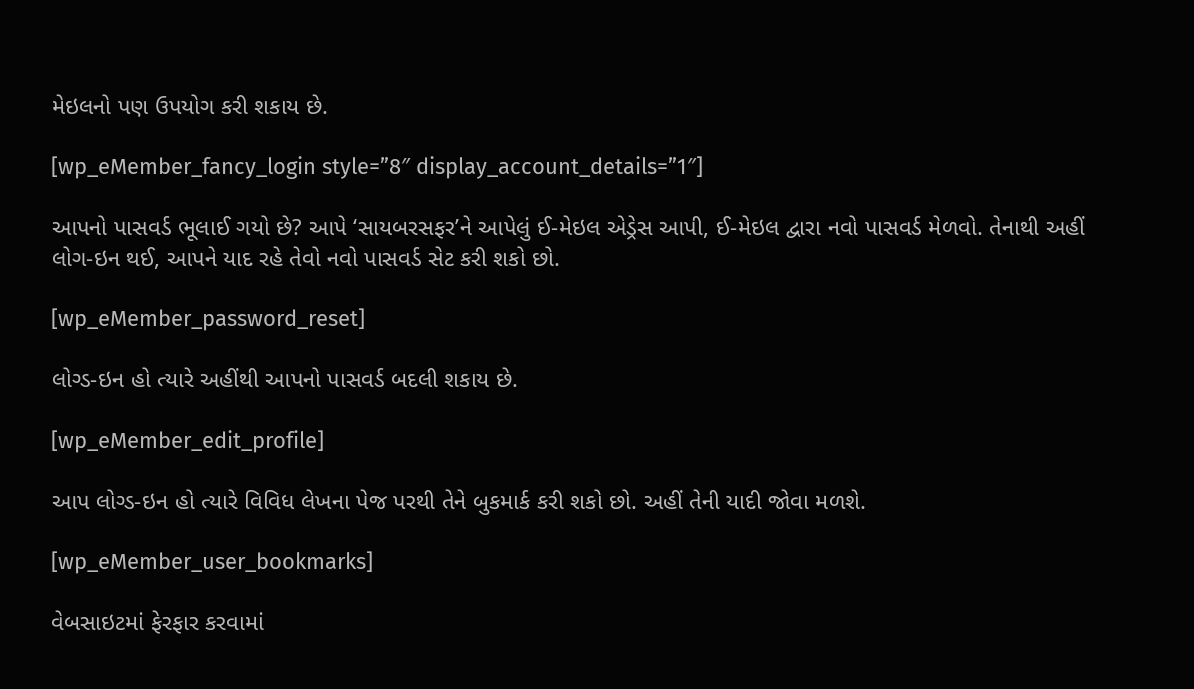મેઇલનો પણ ઉપયોગ કરી શકાય છે.

[wp_eMember_fancy_login style=”8″ display_account_details=”1″]

આપનો પાસવર્ડ ભૂલાઈ ગયો છે? આપે ‘સાયબરસફર’ને આપેલું ઈ-મેઇલ એડ્રેસ આપી, ઈ-મેઇલ દ્વારા નવો પાસવર્ડ મેળવો. તેનાથી અહીં લોગ-ઇન થઈ, આપને યાદ રહે તેવો નવો પાસવર્ડ સેટ કરી શકો છો.

[wp_eMember_password_reset]

લોગ્ડ-ઇન હો ત્યારે અહીંથી આપનો પાસવર્ડ બદલી શકાય છે.

[wp_eMember_edit_profile]

આપ લોગ્ડ-ઇન હો ત્યારે વિવિધ લેખના પેજ પરથી તેને બુકમાર્ક કરી શકો છો. અહીં તેની યાદી જોવા મળશે.

[wp_eMember_user_bookmarks]

વેબસાઇટમાં ફેરફાર કરવામાં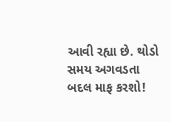આવી રહ્યા છે. થોડો સમય અગવડતા બદલ માફ કરશો!